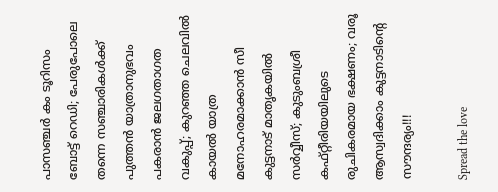പാസഞ്ചര്‍ കം ടൂറിസം ബോട്ട്‌ റെഡി; പേരുപോലെ തന്നെ സഞ്ചാരികള്‍ക്ക്‌ പുത്തന്‍ യാത്രാനുഭവം പകരാന്‍ ജലഗതാഗത വകുപ്പ്; കുറഞ്ഞ ചെലവിൽ കായൽ യാത്ര മനോഹരമാക്കാൻ സീ കുട്ടനാട് മാതൃകയിൽ സർവ്വീസ്; കുടുംബശ്രീ കഫ്റ്റീരിയയിലുടെ രുചികരമായ ഭക്ഷണം; വരൂ ആസ്വദിക്കാം കുട്ടനാടിന്റെ സൗന്ദര്യം!!!

Spread the love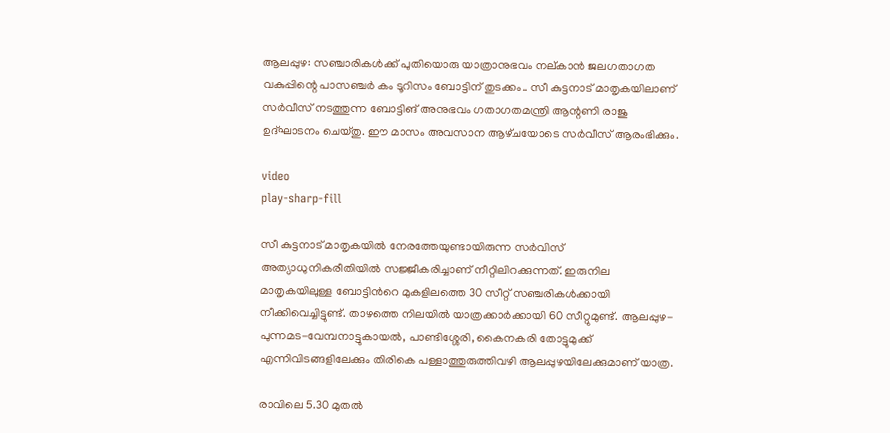ആലപ്പുഴ: സഞ്ചാരികള്‍ക്ക്‌ പുതിയൊരു യാത്രാനുഭവം നല്കാൻ ജലഗതാഗത വകുപ്പിന്റെ പാസഞ്ചര്‍ കം ടൂറിസം ബോട്ടിന് തുടക്കം.. സീ കുട്ടനാട് മാതൃകയിലാണ്‌ സര്‍വീസ്‌ നടത്തുന്ന ബോട്ടിങ് അനുഭവം ഗതാഗതമന്ത്രി ആന്റണി രാജു ഉദ്ഘാടനം ചെയ്‌തു. ഈ മാസം അവസാന ആഴ്‌ചയോടെ സര്‍വീസ്‌ ആരംഭിക്കും.

video
play-sharp-fill

സീ കുട്ടനാട് മാതൃകയിൽ നേരത്തേയുണ്ടായിരുന്ന സർവിസ് അത്യാധുനികരീതിയിൽ സജ്ജീകരിച്ചാണ് നീറ്റിലിറക്കുന്നത്. ഇരുനില മാതൃകയിലുള്ള ബോട്ടിന്‍റെ മുകളിലത്തെ 30 സീറ്റ് സഞ്ചരികൾക്കായി നീക്കിവെച്ചിട്ടുണ്ട്. താഴത്തെ നിലയിൽ യാത്രക്കാർക്കായി 60 സീറ്റുമുണ്ട്. ആലപ്പുഴ-പുന്നമട-വേമ്പനാട്ടുകായൽ, പാണ്ടിശ്ശേരി, കൈനകരി തോട്ടുമുക്ക് എന്നിവിടങ്ങളിലേക്കും തിരികെ പള്ളാത്തുരുത്തിവഴി ആലപ്പുഴയിലേക്കുമാണ് യാത്ര.

രാവിലെ 5.30 മുതൽ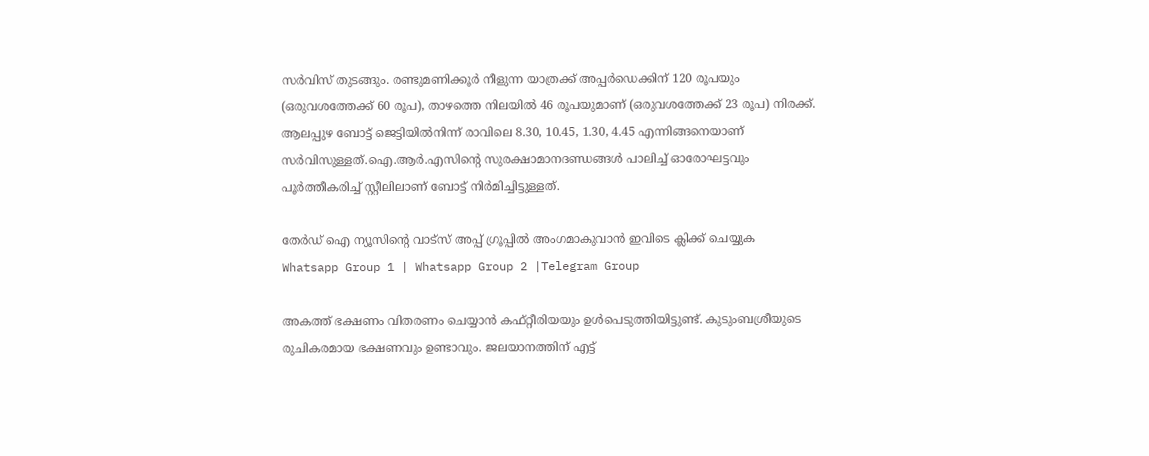സർവിസ് തുടങ്ങും. രണ്ടുമണിക്കൂർ നീളുന്ന യാത്രക്ക് അപ്പർഡെക്കിന് 120 രൂപയും (ഒരുവശത്തേക്ക് 60 രൂപ), താഴത്തെ നിലയിൽ 46 രൂപയുമാണ് (ഒരുവശത്തേക്ക് 23 രൂപ) നിരക്ക്. ആലപ്പുഴ ബോട്ട് ജെട്ടിയിൽനിന്ന് രാവിലെ 8.30, 10.45, 1.30, 4.45 എന്നിങ്ങനെയാണ് സർവിസുള്ളത്.ഐ.ആർ.എസിന്‍റെ സുരക്ഷാമാനദണ്ഡങ്ങൾ പാലിച്ച് ഓരോഘട്ടവും പൂർത്തീകരിച്ച് സ്റ്റീലിലാണ് ബോട്ട് നിർമിച്ചിട്ടുള്ളത്.

തേർഡ് ഐ ന്യൂസിന്റെ വാട്സ് അപ്പ് ഗ്രൂപ്പിൽ അംഗമാകുവാൻ ഇവിടെ ക്ലിക്ക് ചെയ്യുക
Whatsapp Group 1 | Whatsapp Group 2 |Telegram Group

അകത്ത് ഭക്ഷണം വിതരണം ചെയ്യാൻ കഫ്റ്റീരിയയും ഉൾപെടുത്തിയിട്ടുണ്ട്. കുടുംബശ്രീയുടെ രുചികരമായ ഭക്ഷണവും ഉണ്ടാവും. ജലയാനത്തിന് എട്ട്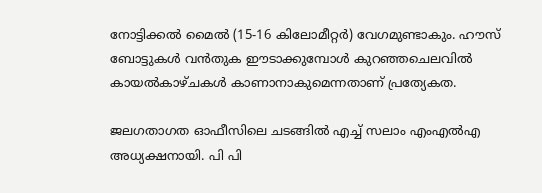നോട്ടിക്കൽ മൈൽ (15-16 കിലോമീറ്റർ) വേഗമുണ്ടാകും. ഹൗസ് ബോട്ടുകൾ വൻതുക ഈടാക്കുമ്പോൾ കുറഞ്ഞചെലവിൽ കായൽകാഴ്ചകൾ കാണാനാകുമെന്നതാണ് പ്രത്യേകത.

ജലഗതാഗത ഓഫീസിലെ ചടങ്ങില്‍ എച്ച്‌ സലാം എംഎല്‍എ അധ്യക്ഷനായി. പി പി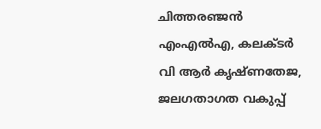ചിത്തരഞ്ജന്‍ എംഎല്‍എ, കലക്‌ടര്‍ വി ആര്‍ കൃഷ്‌ണതേജ, ജലഗതാഗത വകുപ്പ്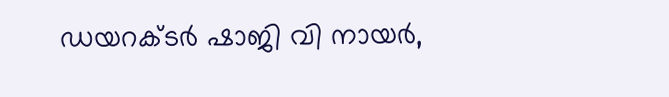ഡയറക്‌ടര്‍ ഷാജി വി നായര്‍,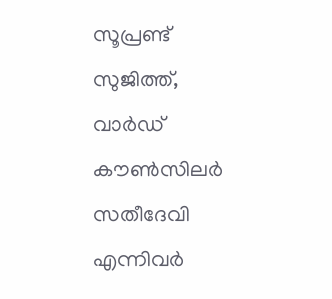സൂപ്രണ്ട് സുജിത്ത്, വാര്‍ഡ് കൗണ്‍സിലര്‍ സതീദേവി എന്നിവര്‍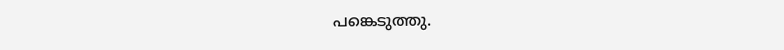പങ്കെടുത്തു.